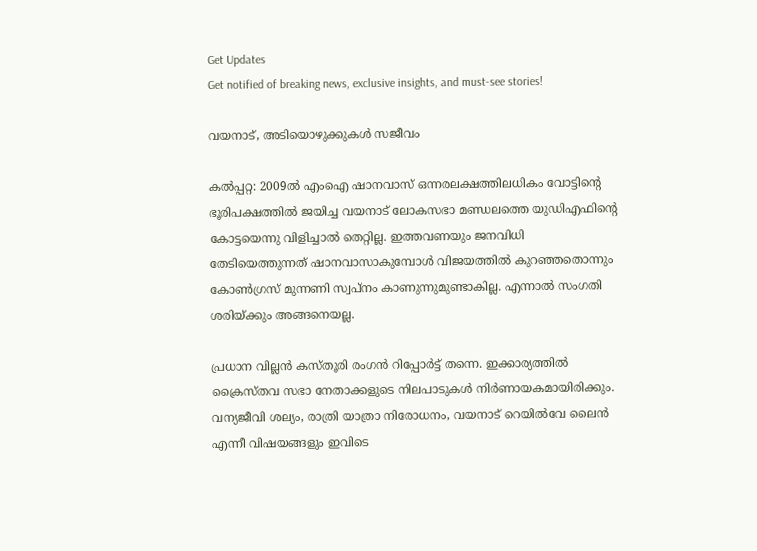Get Updates
Get notified of breaking news, exclusive insights, and must-see stories!

വയനാട്, അടിയൊഴുക്കുകള്‍ സജീവം

കല്‍പ്പറ്റ: 2009ല്‍ എംഐ ഷാനവാസ് ഒന്നരലക്ഷത്തിലധികം വോട്ടിന്റെ ഭൂരിപക്ഷത്തില്‍ ജയിച്ച വയനാട് ലോകസഭാ മണ്ഡലത്തെ യുഡിഎഫിന്റെ കോട്ടയെന്നു വിളിച്ചാല്‍ തെറ്റില്ല. ഇത്തവണയും ജനവിധി തേടിയെത്തുന്നത് ഷാനവാസാകുമ്പോള്‍ വിജയത്തില്‍ കുറഞ്ഞതൊന്നും കോണ്‍ഗ്രസ് മുന്നണി സ്വപ്‌നം കാണുന്നുമുണ്ടാകില്ല. എന്നാല്‍ സംഗതി ശരിയ്ക്കും അങ്ങനെയല്ല.

പ്രധാന വില്ലന്‍ കസ്തൂരി രംഗന്‍ റിപ്പോര്‍ട്ട് തന്നെ. ഇക്കാര്യത്തില്‍ ക്രൈസ്തവ സഭാ നേതാക്കളുടെ നിലപാടുകള്‍ നിര്‍ണായകമായിരിക്കും. വന്യജീവി ശല്യം, രാത്രി യാത്രാ നിരോധനം, വയനാട് റെയില്‍വേ ലൈന്‍ എന്നീ വിഷയങ്ങളും ഇവിടെ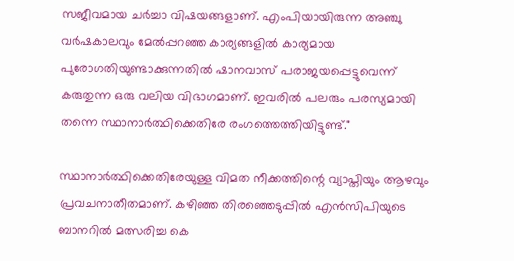സജീവമായ ചര്‍ച്ചാ വിഷയങ്ങളാണ്. എംപിയായിരുന്ന അഞ്ചു വര്‍ഷകാലവും മേല്‍പ്പറഞ്ഞ കാര്യങ്ങളില്‍ കാര്യമായ പുരോഗതിയുണ്ടാക്കുന്നതില്‍ ഷാനവാസ് പരാജയപ്പെട്ടുവെന്ന് കരുതുന്ന ഒരു വലിയ വിഭാഗമാണ്. ഇവരില്‍ പലരും പരസ്യമായി തന്നെ സ്ഥാനാര്‍ത്ഥിക്കെതിരേ രംഗത്തെത്തിയിട്ടുണ്ട്."

സ്ഥാനാര്‍ത്ഥിക്കെതിരേയുള്ള വിമത നീക്കത്തിന്റെ വ്യാപ്തിയും ആഴവും പ്രവചനാതീതമാണ്. കഴിഞ്ഞ തിരഞ്ഞെടുപ്പില്‍ എന്‍സിപിയുടെ ബാനറില്‍ മത്സരിച്ച കെ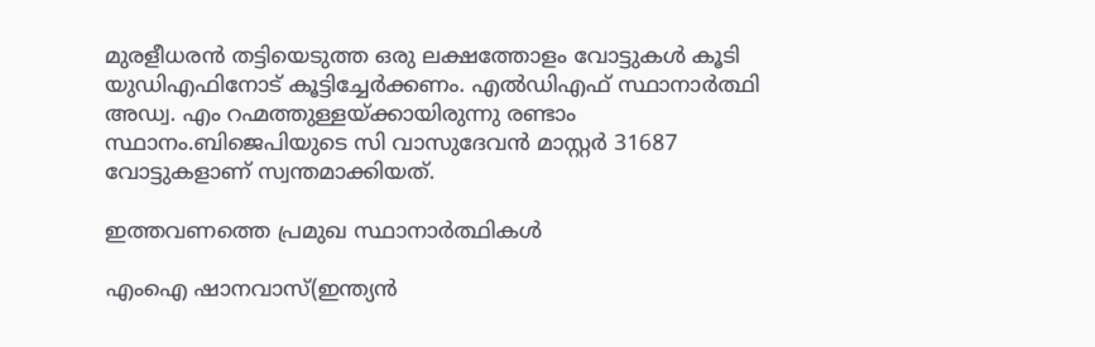മുരളീധരന്‍ തട്ടിയെടുത്ത ഒരു ലക്ഷത്തോളം വോട്ടുകള്‍ കൂടി യുഡിഎഫിനോട് കൂട്ടിച്ചേര്‍ക്കണം. എല്‍ഡിഎഫ് സ്ഥാനാര്‍ത്ഥി അഡ്വ. എം റഹ്മത്തുള്ളയ്ക്കായിരുന്നു രണ്ടാം സ്ഥാനം.ബിജെപിയുടെ സി വാസുദേവന്‍ മാസ്റ്റര്‍ 31687 വോട്ടുകളാണ് സ്വന്തമാക്കിയത്.

ഇത്തവണത്തെ പ്രമുഖ സ്ഥാനാര്‍ത്ഥികള്‍

എംഐ ഷാനവാസ്(ഇന്ത്യന്‍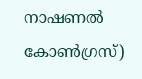നാഷണല്‍ കോണ്‍ഗ്രസ്)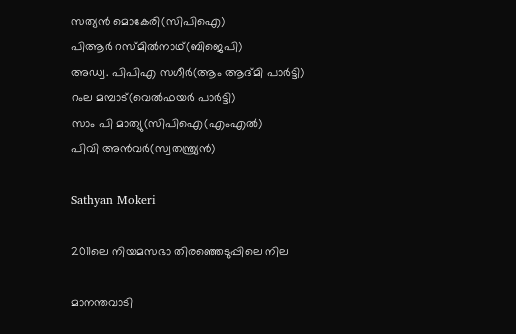സത്യന്‍ മൊകേരി(സിപിഐ)
പിആര്‍ റസ്മില്‍നാഥ്(ബിജെപി)
അഡ്വ. പിപിഎ സഗീര്‍(ആം ആദ്മി പാര്‍ട്ടി)
റംല മമ്പാട്(വെല്‍ഫയര്‍ പാര്‍ട്ടി)
സാം പി മാത്യു(സിപിഐ(എംഎല്‍)
പിവി അന്‍വര്‍(സ്വതന്ത്ര്യന്‍)

Sathyan Mokeri

2011ലെ നിയമസഭാ തിരഞ്ഞെടുപ്പിലെ നില

മാനന്തവാടി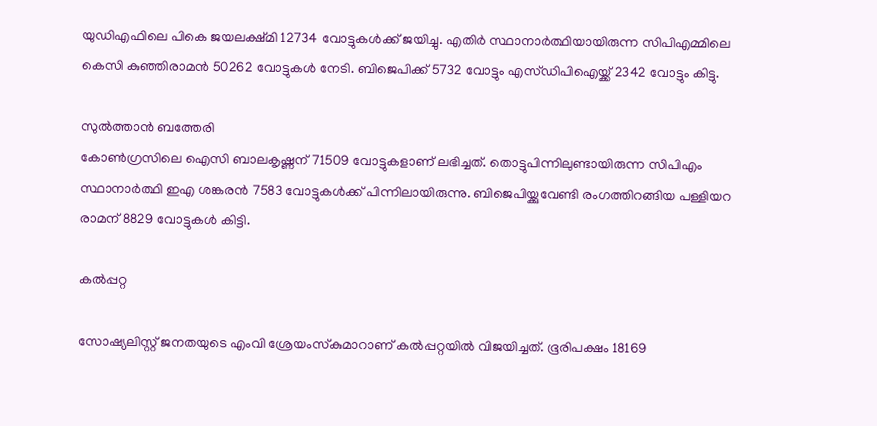യുഡിഎഫിലെ പികെ ജയലക്ഷ്മി 12734 വോട്ടുകള്‍ക്ക് ജയിച്ചു. എതിര്‍ സ്ഥാനാര്‍ത്ഥിയായിരുന്ന സിപിഎമ്മിലെ കെസി കുഞ്ഞിരാമന്‍ 50262 വോട്ടുകള്‍ നേടി. ബിജെപിക്ക് 5732 വോട്ടും എസ്ഡിപിഐയ്ക്ക് 2342 വോട്ടും കിട്ടു.

സുല്‍ത്താന്‍ ബത്തേരി
കോണ്‍ഗ്രസിലെ ഐസി ബാലകൃഷ്ണന് 71509 വോട്ടുകളാണ് ലഭിച്ചത്. തൊട്ടുപിന്നിലുണ്ടായിരുന്ന സിപിഎം സ്ഥാനാര്‍ത്ഥി ഇഎ ശങ്കരന്‍ 7583 വോട്ടുകള്‍ക്ക് പിന്നിലായിരുന്നു. ബിജെപിയ്ക്കുവേണ്ടി രംഗത്തിറങ്ങിയ പള്ളിയറ രാമന് 8829 വോട്ടുകള്‍ കിട്ടി.

കല്‍പ്പറ്റ

സോഷ്യലിസ്റ്റ് ജനതയുടെ എംവി ശ്രേയംസ്‌കുമാറാണ് കല്‍പ്പറ്റയില്‍ വിജയിച്ചത്. ഭൂരിപക്ഷം 18169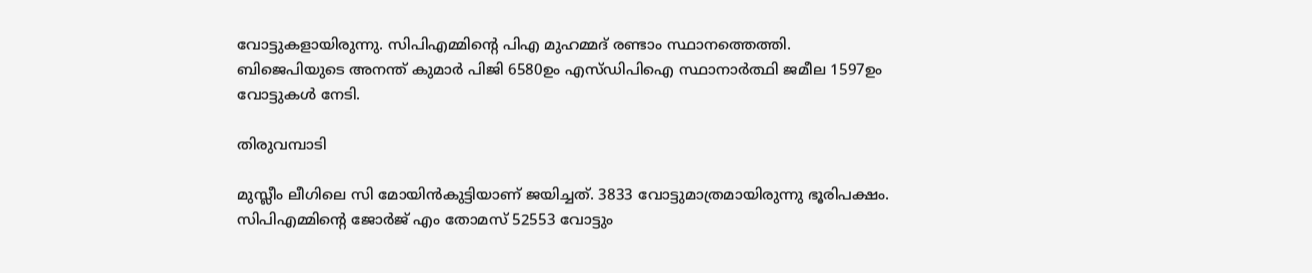വോട്ടുകളായിരുന്നു. സിപിഎമ്മിന്റെ പിഎ മുഹമ്മദ് രണ്ടാം സ്ഥാനത്തെത്തി. ബിജെപിയുടെ അനന്ത് കുമാര്‍ പിജി 6580ഉം എസ്ഡിപിഐ സ്ഥാനാര്‍ത്ഥി ജമീല 1597ഉം വോട്ടുകള്‍ നേടി.

തിരുവമ്പാടി

മുസ്ലീം ലീഗിലെ സി മോയിന്‍കുട്ടിയാണ് ജയിച്ചത്. 3833 വോട്ടുമാത്രമായിരുന്നു ഭൂരിപക്ഷം. സിപിഎമ്മിന്റെ ജോര്‍ജ് എം തോമസ് 52553 വോട്ടും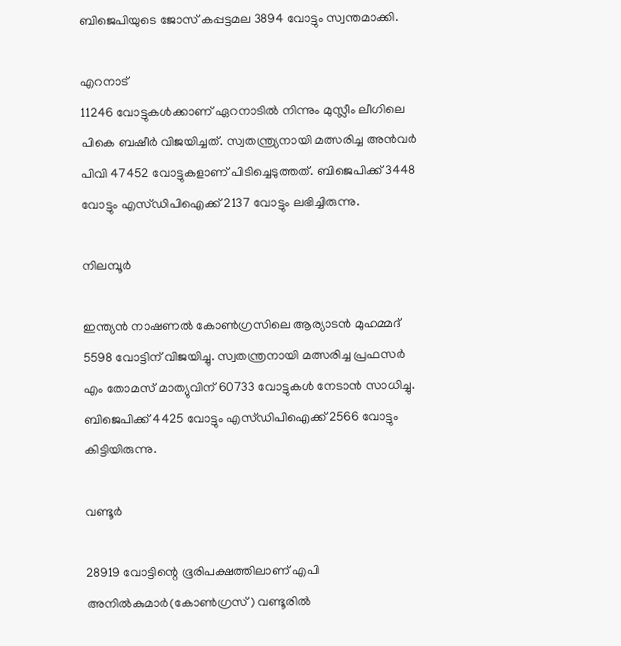ബിജെപിയുടെ ജോസ് കപ്പട്ടമല 3894 വോട്ടും സ്വന്തമാക്കി.

എറനാട്
11246 വോട്ടുകള്‍ക്കാണ് ഏറനാടില്‍ നിന്നും മുസ്ലീം ലീഗിലെ പികെ ബഷീര്‍ വിജയിച്ചത്. സ്വതന്ത്ര്യനായി മത്സരിച്ച അന്‍വര്‍ പിവി 47452 വോട്ടുകളാണ് പിടിച്ചെടുത്തത്. ബിജെപിക്ക് 3448 വോട്ടും എസ്ഡിപിഐക്ക് 2137 വോട്ടും ലഭിച്ചിരുന്നു.

നിലമ്പൂര്‍

ഇന്ത്യന്‍ നാഷണല്‍ കോണ്‍ഗ്രസിലെ ആര്യാടന്‍ മുഹമ്മദ് 5598 വോട്ടിന് വിജയിച്ചു. സ്വതന്ത്രനായി മത്സരിച്ച പ്രഫസര്‍ എം തോമസ് മാത്യുവിന് 60733 വോട്ടുകള്‍ നേടാന്‍ സാധിച്ചു. ബിജെപിക്ക് 4425 വോട്ടും എസ്ഡിപിഐക്ക് 2566 വോട്ടും കിട്ടിയിരുന്നു.

വണ്ടൂര്‍

28919 വോട്ടിന്റെ ഭൂരിപക്ഷത്തിലാണ് എപി അനില്‍കുമാര്‍(കോണ്‍ഗ്രസ്) വണ്ടൂരില്‍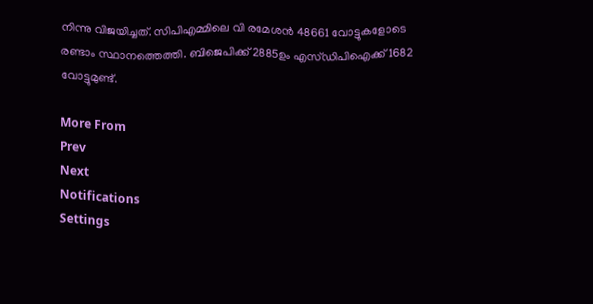നിന്നു വിജയിച്ചത്. സിപിഎമ്മിലെ വി രമേശന്‍ 48661 വോട്ടുകളോടെ രണ്ടാം സ്ഥാനത്തെത്തി. ബിജെപിക്ക് 2885ഉം എസ്ഡിപിഐക്ക് 1682 വോട്ടുമുണ്ട്.

More From
Prev
Next
Notifications
Settings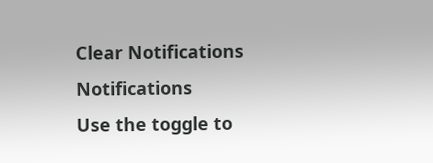Clear Notifications
Notifications
Use the toggle to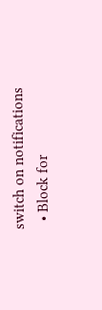switch on notifications
  • Block for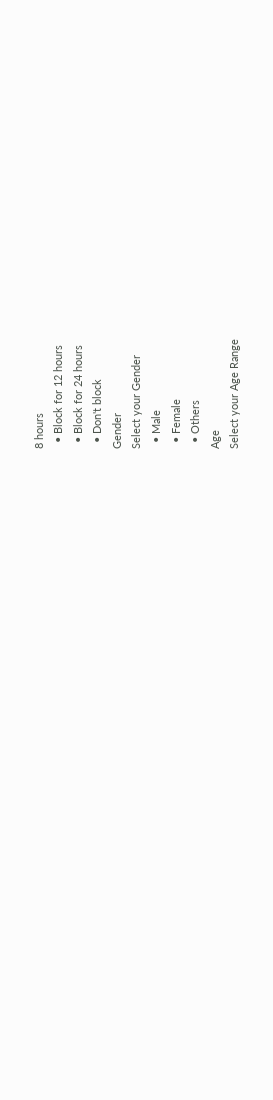8 hours
  • Block for 12 hours
  • Block for 24 hours
  • Don't block
Gender
Select your Gender
  • Male
  • Female
  • Others
Age
Select your Age Range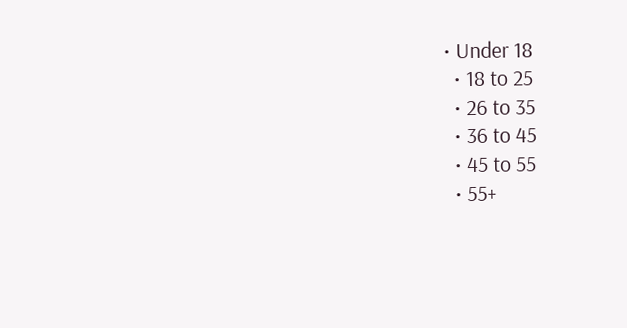• Under 18
  • 18 to 25
  • 26 to 35
  • 36 to 45
  • 45 to 55
  • 55+